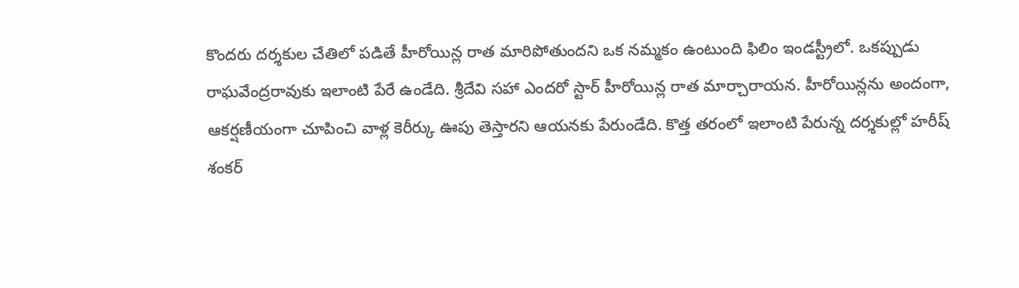కొందరు దర్శకుల చేతిలో పడితే హీరోయిన్ల రాత మారిపోతుందని ఒక నమ్మకం ఉంటుంది ఫిలిం ఇండస్ట్రీలో. ఒకప్పుడు రాఘవేంద్రరావుకు ఇలాంటి పేరే ఉండేది. శ్రీదేవి సహా ఎందరో స్టార్ హీరోయిన్ల రాత మార్చారాయన. హీరోయిన్లను అందంగా, ఆకర్షణీయంగా చూపించి వాళ్ల కెరీర్కు ఊపు తెస్తారని ఆయనకు పేరుండేది. కొత్త తరంలో ఇలాంటి పేరున్న దర్శకుల్లో హరీష్ శంకర్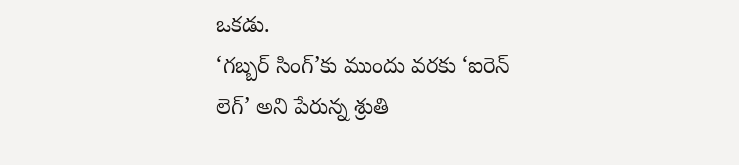ఒకడు.
‘గబ్బర్ సింగ్’కు ముందు వరకు ‘ఐరెన్ లెగ్’ అని పేరున్న శ్రుతి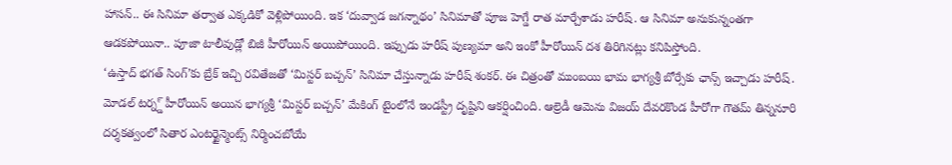హాసన్.. ఈ సినిమా తర్వాత ఎక్కడికో వెళ్లిపోయింది. ఇక ‘దువ్వాడ జగన్నాథం’ సినిమాతో పూజ హెగ్డే రాత మార్చేశాడు హరీష్. ఆ సినిమా అనుకున్నంతగా ఆడకపోయినా.. పూజా టాలీవుడ్లో బిజీ హీరోయిన్ అయిపోయింది. ఇప్పుడు హరీష్ పుణ్యమా అని ఇంకో హీరోయిన్ దశ తిరిగినట్లు కనిపిస్తోంది.
‘ఉస్తాద్ భగత్ సింగ్’కు బ్రేక్ ఇచ్చి రవితేజతో ‘మిస్టర్ బచ్చన్’ సినిమా చేస్తున్నాడు హరీష్ శంకర్. ఈ చిత్రంతో ముంబయి భామ భాగ్యశ్రీ బోర్సేకు ఛాన్స్ ఇచ్చాడు హరీష్. మోడల్ టర్న్డ్ హీరోయిన్ అయిన భాగ్యశ్రీ ‘మిస్టర్ బచ్చన్’ మేకింగ్ టైంలోనే ఇండస్ట్రీ దృష్టిని ఆకర్షించింది. ఆల్రెడీ ఆమెను విజయ్ దేవరకొండ హీరోగా గౌతమ్ తిన్ననూరి దర్శకత్వంలో సితార ఎంటర్టైన్మెంట్స్ నిర్మించబోయే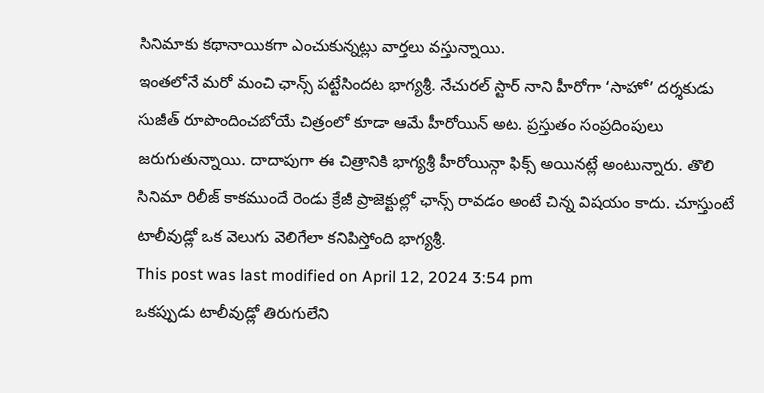సినిమాకు కథానాయికగా ఎంచుకున్నట్లు వార్తలు వస్తున్నాయి.
ఇంతలోనే మరో మంచి ఛాన్స్ పట్టేసిందట భాగ్యశ్రీ. నేచురల్ స్టార్ నాని హీరోగా ‘సాహో’ దర్శకుడు సుజీత్ రూపొందించబోయే చిత్రంలో కూడా ఆమే హీరోయిన్ అట. ప్రస్తుతం సంప్రదింపులు జరుగుతున్నాయి. దాదాపుగా ఈ చిత్రానికి భాగ్యశ్రీ హీరోయిన్గా ఫిక్స్ అయినట్లే అంటున్నారు. తొలి సినిమా రిలీజ్ కాకముందే రెండు క్రేజీ ప్రాజెక్టుల్లో ఛాన్స్ రావడం అంటే చిన్న విషయం కాదు. చూస్తుంటే టాలీవుడ్లో ఒక వెలుగు వెలిగేలా కనిపిస్తోంది భాగ్యశ్రీ.
This post was last modified on April 12, 2024 3:54 pm
ఒకప్పుడు టాలీవుడ్లో తిరుగులేని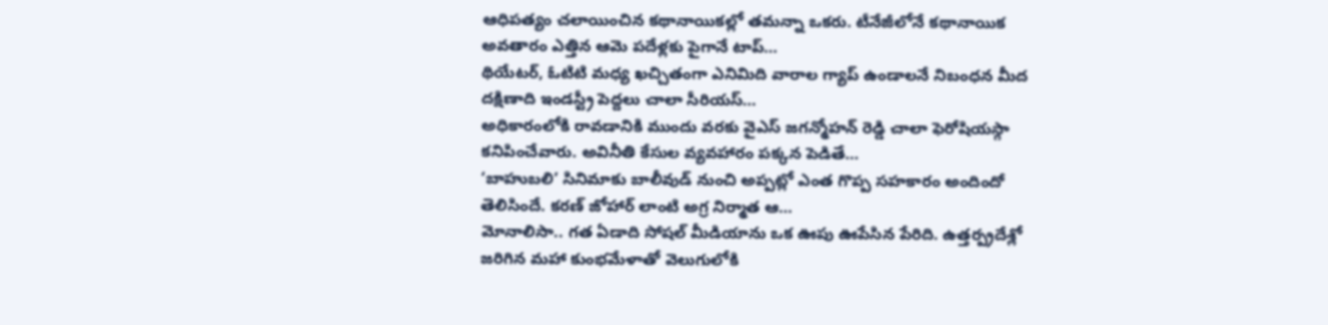ఆధిపత్యం చలాయించిన కథానాయికల్లో తమన్నా ఒకరు. టీనేజీలోనే కథానాయిక అవతారం ఎత్తిన ఆమె పదేళ్లకు పైగానే టాప్…
థియేటర్, ఓటిటి మధ్య ఖచ్చితంగా ఎనిమిది వారాల గ్యాప్ ఉండాలనే నిబంధన మీద దక్షిణాది ఇండస్ట్రీ పెద్దలు చాలా సీరియస్…
అధికారంలోకి రావడానికి ముందు వరకు వైఎస్ జగన్మోహన్ రెడ్డి చాలా ఫెరోషియస్గా కనిపించేవారు. అవినీతి కేసుల వ్యవహారం పక్కన పెడితే…
‘బాహుబలి’ సినిమాకు బాలీవుడ్ నుంచి అప్పట్లో ఎంత గొప్ప సహకారం అందిందో తెలిసిందే. కరణ్ జోహార్ లాంటి అగ్ర నిర్మాత ఆ…
మోనాలిసా.. గత ఏడాది సోషల్ మీడియాను ఒక ఊపు ఊపేసిన పేరిది. ఉత్తర్ప్రదేశ్లో జరిగిన మహా కుంభమేళాతో వెలుగులోకి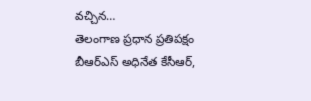వచ్చిన…
తెలంగాణ ప్రధాన ప్రతిపక్షం బీఆర్ఎస్ అధినేత కేసీఆర్,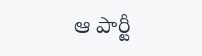ఆ పార్టీ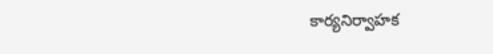కార్యనిర్వాహక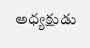అధ్యక్షుడు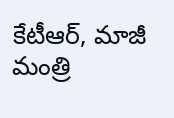కేటీఆర్, మాజీ మంత్రి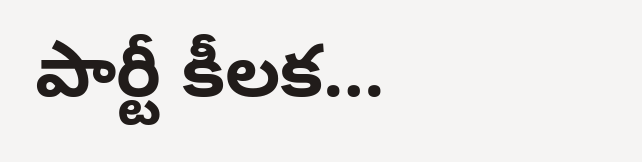పార్టీ కీలక…